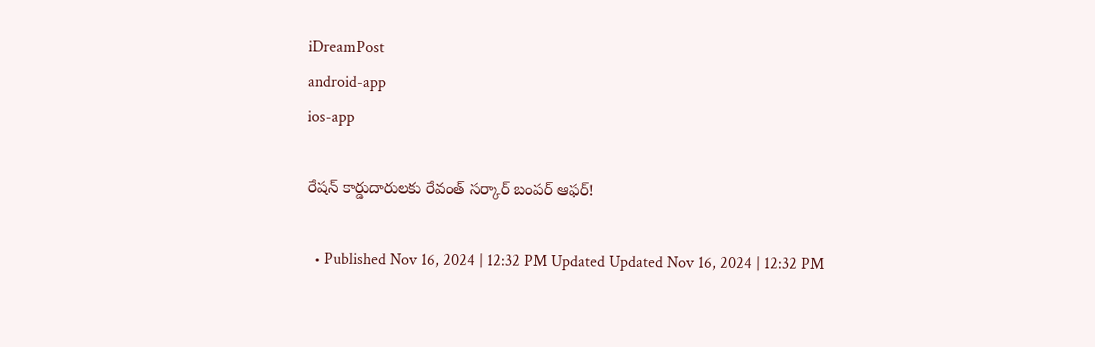iDreamPost
android-app
ios-app

రేషన్ కార్డుదారులకు రేవంత్ సర్కార్ బంపర్ ఆఫర్!

  • Published Nov 16, 2024 | 12:32 PM Updated Updated Nov 16, 2024 | 12:32 PM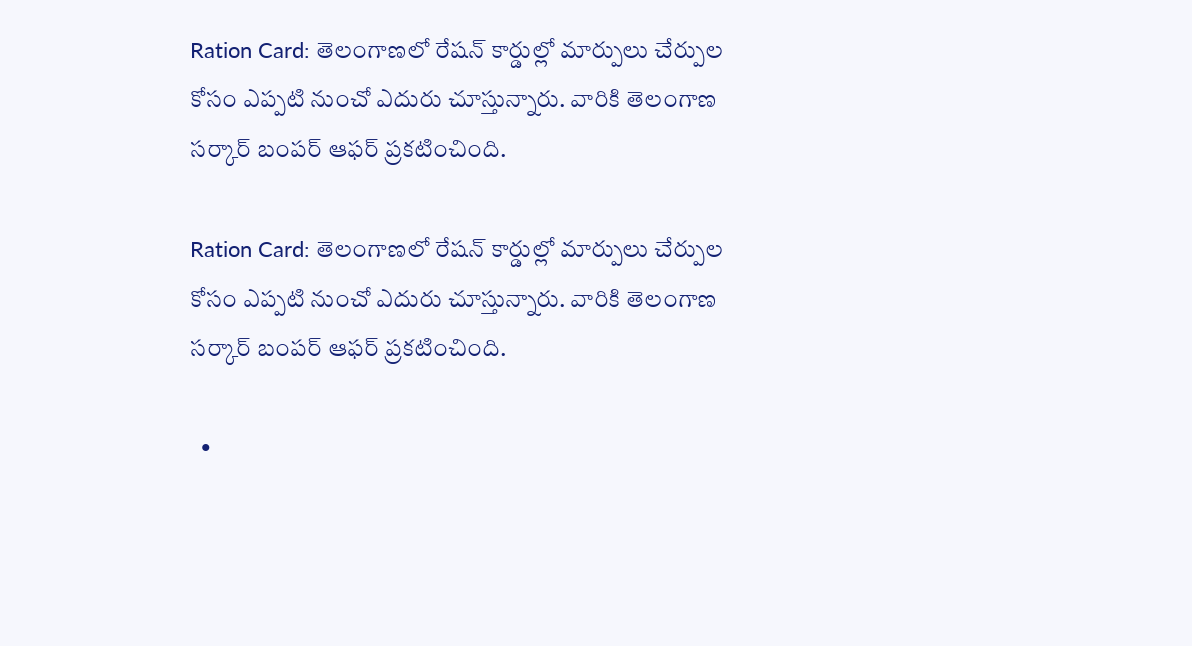Ration Card: తెలంగాణలో రేషన్ కార్డుల్లో మార్పులు చేర్పుల కోసం ఎప్పటి నుంచో ఎదురు చూస్తున్నారు. వారికి తెలంగాణ సర్కార్ బంపర్ ఆఫర్ ప్రకటించింది.

Ration Card: తెలంగాణలో రేషన్ కార్డుల్లో మార్పులు చేర్పుల కోసం ఎప్పటి నుంచో ఎదురు చూస్తున్నారు. వారికి తెలంగాణ సర్కార్ బంపర్ ఆఫర్ ప్రకటించింది.

  •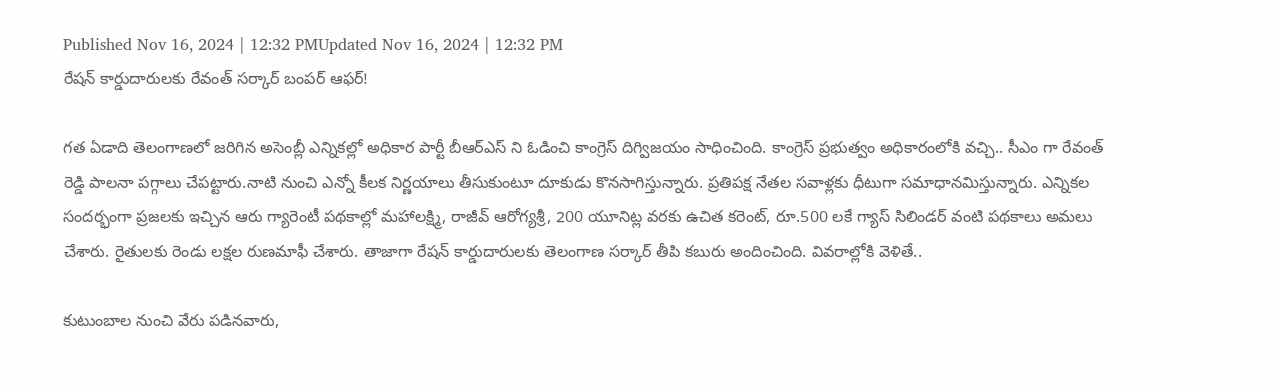Published Nov 16, 2024 | 12:32 PMUpdated Nov 16, 2024 | 12:32 PM
రేషన్ కార్డుదారులకు రేవంత్ సర్కార్ బంపర్ ఆఫర్!

గత ఏడాది తెలంగాణలో జరిగిన అసెంబ్లీ ఎన్నికల్లో అధికార పార్టీ బీఆర్ఎస్ ని ఓడించి కాంగ్రెస్ దిగ్విజయం సాధించింది. కాంగ్రెస్ ప్రభుత్వం అధికారంలోకి వచ్చి.. సీఎం గా రేవంత్ రెడ్డి పాలనా పగ్గాలు చేపట్టారు.నాటి నుంచి ఎన్నో కీలక నిర్ణయాలు తీసుకుంటూ దూకుడు కొనసాగిస్తున్నారు. ప్రతిపక్ష నేతల సవాళ్లకు ధీటుగా సమాధానమిస్తున్నారు. ఎన్నికల సందర్భంగా ప్రజలకు ఇచ్చిన ఆరు గ్యారెంటీ పథకాల్లో మహాలక్ష్మి, రాజీవ్ ఆరోగ్యశ్రీ, 200 యూనిట్ల వరకు ఉచిత కరెంట్, రూ.500 లకే గ్యాస్ సిలిండర్ వంటి పథకాలు అమలు చేశారు. రైతులకు రెండు లక్షల రుణమాఫీ చేశారు. తాజాగా రేషన్ కార్డుదారులకు తెలంగాణ సర్కార్ తీపి కబురు అందించింది. వివరాల్లోకి వెళితే..

కుటుంబాల నుంచి వేరు పడినవారు,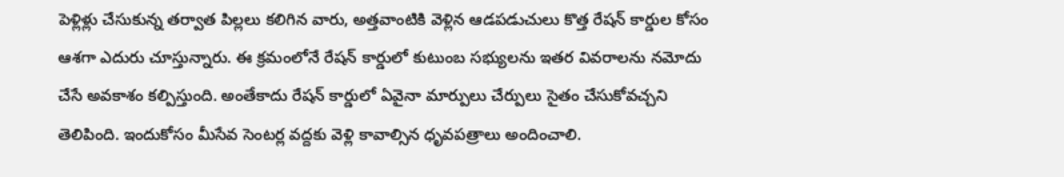పెళ్లిళ్లు చేసుకున్న తర్వాత పిల్లలు కలిగిన వారు, అత్తవాంటికి వెళ్లిన ఆడపడుచులు కొత్త రేషన్ కార్డుల కోసం ఆశగా ఎదురు చూస్తున్నారు. ఈ క్రమంలోనే రేషన్ కార్డులో కుటుంబ సభ్యులను ఇతర వివరాలను నమోదు చేసే అవకాశం కల్పిస్తుంది. అంతేకాదు రేషన్ కార్డులో ఏవైనా మార్పులు చేర్పులు సైతం చేసుకోవచ్చని తెలిపింది. ఇందుకోసం మీసేవ సెంటర్ల వద్దకు వెళ్లి కావాల్సిన ధృవపత్రాలు అందించాలి.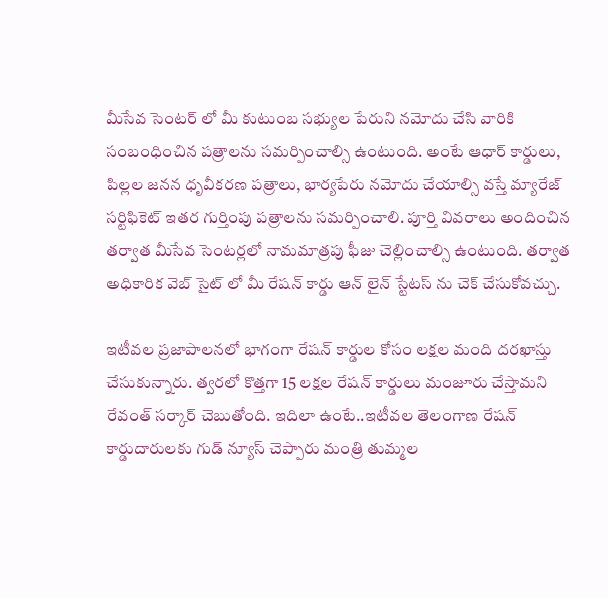మీసేవ సెంటర్ లో మీ కుటుంబ సభ్యుల పేరుని నమోదు చేసి వారికి సంబంధించిన పత్రాలను సమర్పించాల్సి ఉంటుంది. అంటే ఆధార్ కార్డులు, పిల్లల జనన ధృవీకరణ పత్రాలు, భార్యపేరు నమోదు చేయాల్సి వస్తే మ్యారేజ్ సర్టిఫికెట్ ఇతర గుర్తింపు పత్రాలను సమర్పించాలి. పూర్తి వివరాలు అందించిన తర్వాత మీసేవ సెంటర్లలో నామమాత్రపు ఫీజు చెల్లించాల్సి ఉంటుంది. తర్వాత అధికారిక వెబ్ సైట్ లో మీ రేషన్ కార్డు ఆన్ లైన్ స్టేటస్ ను చెక్ చేసుకోవచ్చు.

ఇటీవల ప్రజాపాలనలో భాగంగా రేషన్ కార్డుల కోసం లక్షల మంది దరఖాస్తు చేసుకున్నారు. త్వరలో కొత్తగా 15 లక్షల రేషన్ కార్డులు మంజూరు చేస్తామని రేవంత్‌ సర్కార్‌ చెబుతోంది. ఇదిలా ఉంటే..ఇటీవల తెలంగాణ రేషన్ కార్డుదారులకు గుడ్ న్యూస్ చెప్పారు మంత్రి తుమ్మల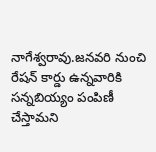నాగేశ్వరావు.జనవరి నుంచి రేషన్ కార్డు ఉన్నవారికి సన్నబియ్యం పంపిణీ చేస్తామని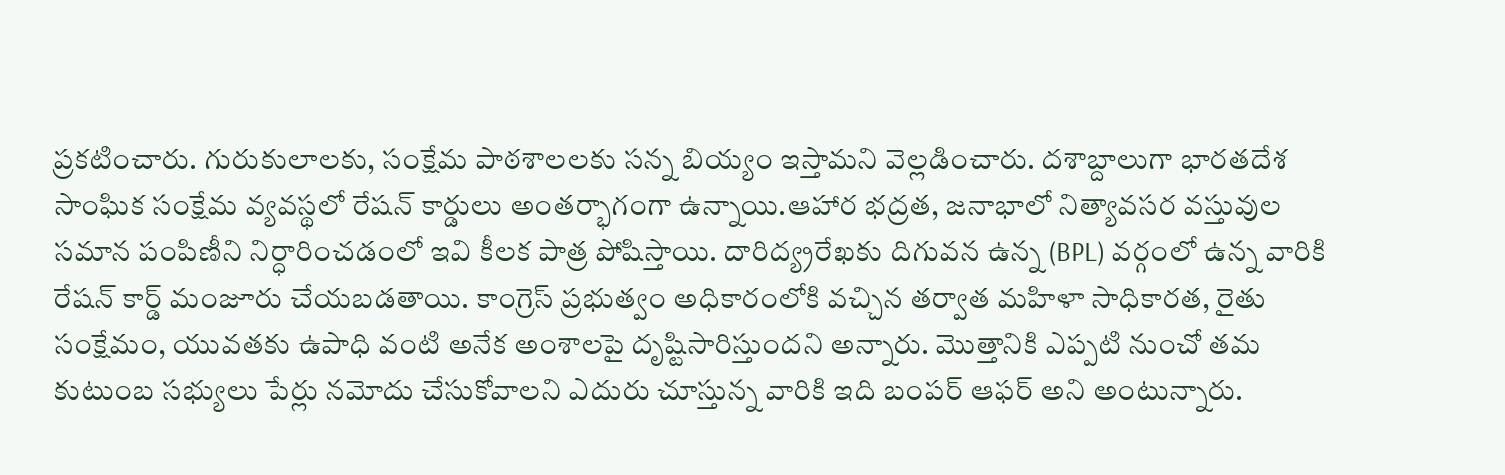ప్రకటించారు. గురుకులాలకు, సంక్షేమ పాఠశాలలకు సన్న బియ్యం ఇస్తామని వెల్లడించారు. దశాబ్దాలుగా భారతదేశ సాంఘిక సంక్షేమ వ్యవస్థలో రేషన్ కార్డులు అంతర్భాగంగా ఉన్నాయి.ఆహార భద్రత, జనాభాలో నిత్యావసర వస్తువుల సమాన పంపిణీని నిర్ధారించడంలో ఇవి కీలక పాత్ర పోషిస్తాయి. దారిద్య్రరేఖకు దిగువన ఉన్న (BPL) వర్గంలో ఉన్న వారికి రేషన్ కార్డ్ మంజూరు చేయబడతాయి. కాంగ్రెస్ ప్రభుత్వం అధికారంలోకి వచ్చిన తర్వాత మహిళా సాధికారత, రైతు సంక్షేమం, యువతకు ఉపాధి వంటి అనేక అంశాలపై దృష్టిసారిస్తుందని అన్నారు. మొత్తానికి ఎప్పటి నుంచో తమ కుటుంబ సభ్యులు పేర్లు నమోదు చేసుకోవాలని ఎదురు చూస్తున్న వారికి ఇది బంపర్ ఆఫర్ అని అంటున్నారు.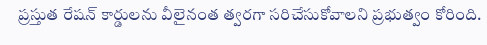ప్రస్తుత రేషన్ కార్డులను వీలైనంత త్వరగా సరిచేసుకోవాలని ప్రభుత్వం కోరింది.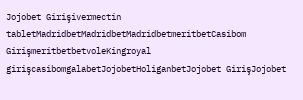Jojobet Girişivermectin tabletMadridbetMadridbetMadridbetmeritbetCasibom GirişmeritbetbetvoleKingroyal girişcasibomgalabetJojobetHoliganbetJojobet GirişJojobet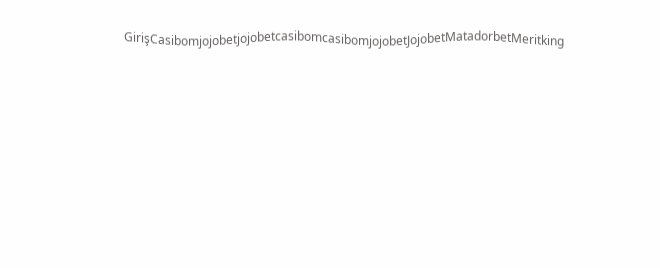GirişCasibomjojobetjojobetcasibomcasibomjojobetJojobetMatadorbetMeritking